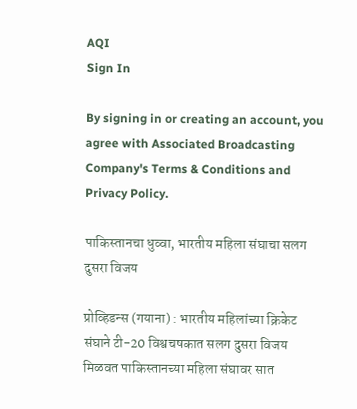AQI
Sign In

By signing in or creating an account, you agree with Associated Broadcasting Company's Terms & Conditions and Privacy Policy.

पाकिस्तानचा धुव्वा, भारतीय महिला संघाचा सलग दुसरा विजय

प्रोव्हिडन्स (गयाना) : भारतीय महिलांच्या क्रिकेट संघाने टी-20 विश्वचषकात सलग दुसरा विजय मिळवत पाकिस्तानच्या महिला संघावर सात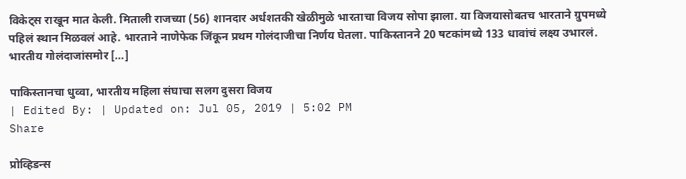विकेट्स राखून मात केली. मिताली राजच्या (56) शानदार अर्धशतकी खेळीमुळे भारताचा विजय सोपा झाला. या विजयासोबतच भारताने ग्रुपमध्ये पहिलं स्थान मिळवलं आहे. भारताने नाणेफेक जिंकून प्रथम गोलंदाजीचा निर्णय घेतला. पाकिस्तानने 20 षटकांमध्ये 133 धावांचं लक्ष्य उभारलं. भारतीय गोलंदाजांसमोर […]

पाकिस्तानचा धुव्वा, भारतीय महिला संघाचा सलग दुसरा विजय
| Edited By: | Updated on: Jul 05, 2019 | 5:02 PM
Share

प्रोव्हिडन्स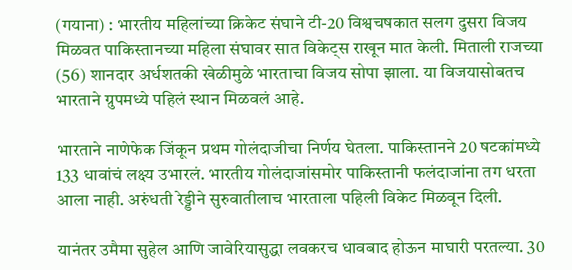(गयाना) : भारतीय महिलांच्या क्रिकेट संघाने टी-20 विश्वचषकात सलग दुसरा विजय मिळवत पाकिस्तानच्या महिला संघावर सात विकेट्स राखून मात केली. मिताली राजच्या (56) शानदार अर्धशतकी खेळीमुळे भारताचा विजय सोपा झाला. या विजयासोबतच भारताने ग्रुपमध्ये पहिलं स्थान मिळवलं आहे.

भारताने नाणेफेक जिंकून प्रथम गोलंदाजीचा निर्णय घेतला. पाकिस्तानने 20 षटकांमध्ये 133 धावांचं लक्ष्य उभारलं. भारतीय गोलंदाजांसमोर पाकिस्तानी फलंदाजांना तग धरता आला नाही. अरुंधती रेड्डीने सुरुवातीलाच भारताला पहिली विकेट मिळवून दिली.

यानंतर उमैमा सुहेल आणि जावेरियासुद्धा लवकरच धावबाद होऊन माघारी परतल्या. 30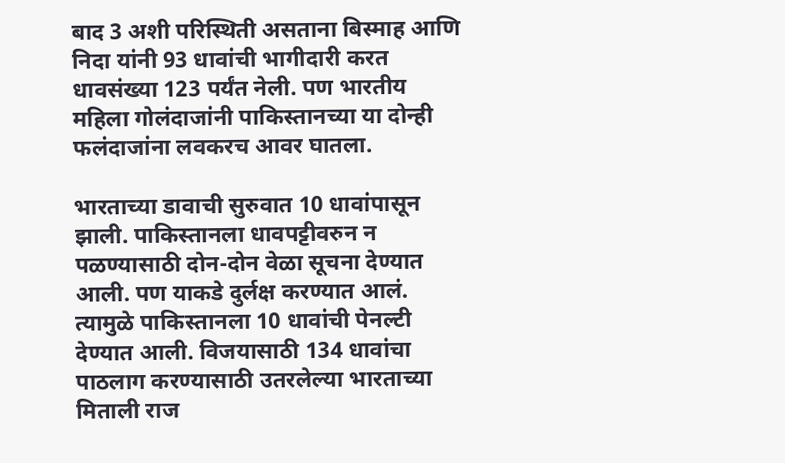बाद 3 अशी परिस्थिती असताना बिस्माह आणि निदा यांनी 93 धावांची भागीदारी करत धावसंख्या 123 पर्यंत नेली. पण भारतीय महिला गोलंदाजांनी पाकिस्तानच्या या दोन्ही फलंदाजांना लवकरच आवर घातला.

भारताच्या डावाची सुरुवात 10 धावांपासून झाली. पाकिस्तानला धावपट्टीवरुन न पळण्यासाठी दोन-दोन वेळा सूचना देण्यात आली. पण याकडे दुर्लक्ष करण्यात आलं. त्यामुळे पाकिस्तानला 10 धावांची पेनल्टी देण्यात आली. विजयासाठी 134 धावांचा पाठलाग करण्यासाठी उतरलेल्या भारताच्या मिताली राज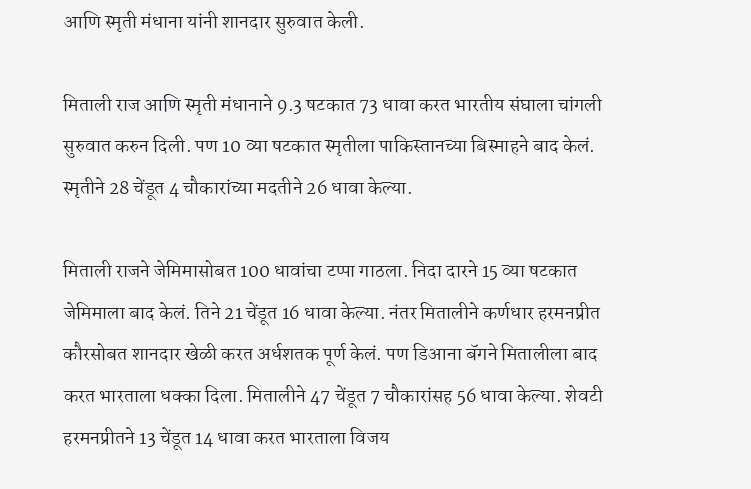आणि स्मृती मंधाना यांनी शानदार सुरुवात केली.

मिताली राज आणि स्मृती मंधानाने 9.3 षटकात 73 धावा करत भारतीय संघाला चांगली सुरुवात करुन दिली. पण 10 व्या षटकात स्मृतीला पाकिस्तानच्या बिस्माहने बाद केलं. स्मृतीने 28 चेंडूत 4 चौकारांच्या मदतीने 26 धावा केल्या.

मिताली राजने जेमिमासोबत 100 धावांचा टप्पा गाठला. निदा दारने 15 व्या षटकात जेमिमाला बाद केलं. तिने 21 चेंडूत 16 धावा केल्या. नंतर मितालीने कर्णधार हरमनप्रीत कौरसोबत शानदार खेळी करत अर्धशतक पूर्ण केलं. पण डिआना बॅगने मितालीला बाद करत भारताला धक्का दिला. मितालीने 47 चेंडूत 7 चौकारांसह 56 धावा केल्या. शेवटी हरमनप्रीतने 13 चेंडूत 14 धावा करत भारताला विजय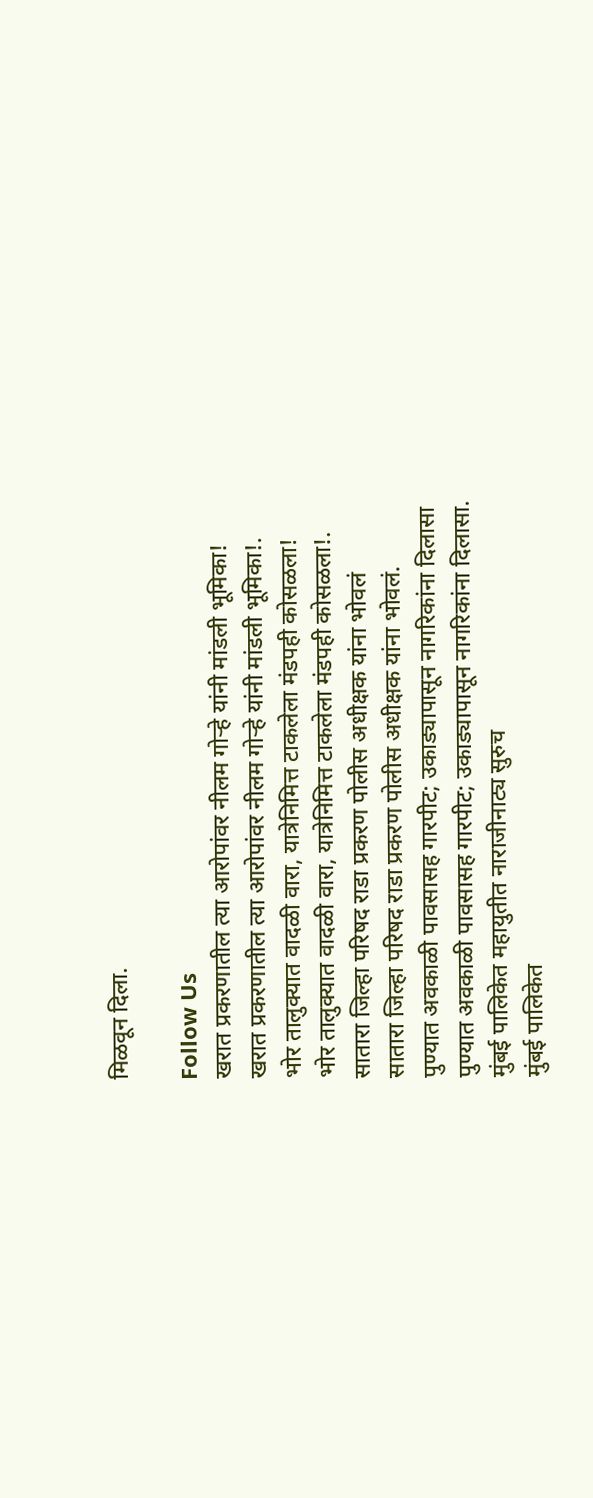मिळवून दिला.

Follow Us
खरात प्रकरणातील त्या आरोपांवर नीलम गोऱ्हे यांनी मांडली भूमिका!
खरात प्रकरणातील त्या आरोपांवर नीलम गोऱ्हे यांनी मांडली भूमिका!.
भोर तालुक्यात वादळी वारा, यात्रेनिमित्त टाकलेला मंडपही कोसळला!
भोर तालुक्यात वादळी वारा, यात्रेनिमित्त टाकलेला मंडपही कोसळला!.
सातारा जिल्हा परिषद राडा प्रकरण पोलीस अधीक्षक यांना भोवलं
सातारा जिल्हा परिषद राडा प्रकरण पोलीस अधीक्षक यांना भोवलं.
पुण्यात अवकाळी पावसासह गारपीट; उकाड्यापासून नागरिकांना दिलासा
पुण्यात अवकाळी पावसासह गारपीट; उकाड्यापासून नागरिकांना दिलासा.
मुंबई पालिकेत महायुतीत नाराजीनाट्य सुरुच
मुंबई पालिकेत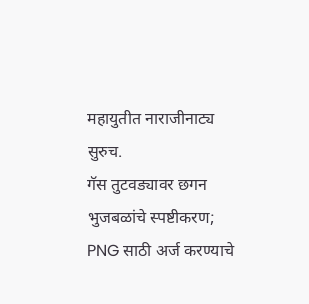महायुतीत नाराजीनाट्य सुरुच.
गॅस तुटवड्यावर छगन भुजबळांचे स्पष्टीकरण; PNG साठी अर्ज करण्याचे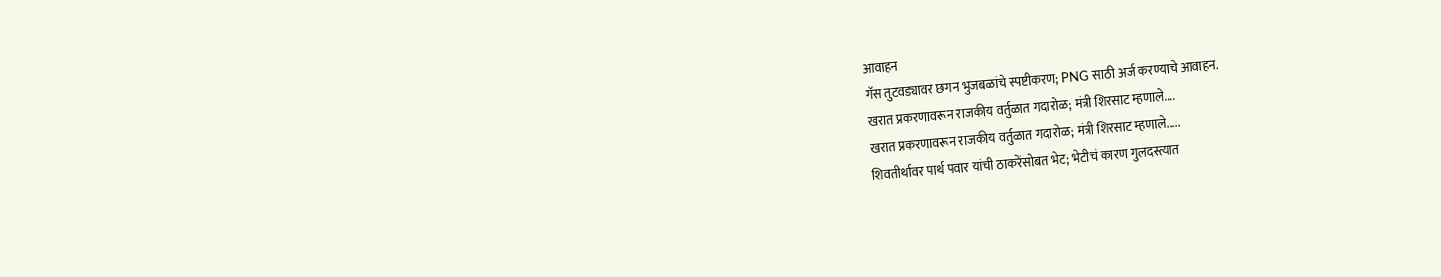आवाहन
गॅस तुटवड्यावर छगन भुजबळांचे स्पष्टीकरण; PNG साठी अर्ज करण्याचे आवाहन.
खरात प्रकरणावरून राजकीय वर्तुळात गदारोळ; मंत्री शिरसाट म्हणाले....
खरात प्रकरणावरून राजकीय वर्तुळात गदारोळ; मंत्री शिरसाट म्हणाले.....
शिवतीर्थावर पार्थ पवार यांची ठाकरेंसोबत भेट; भेटीचं कारण गुलदस्त्यात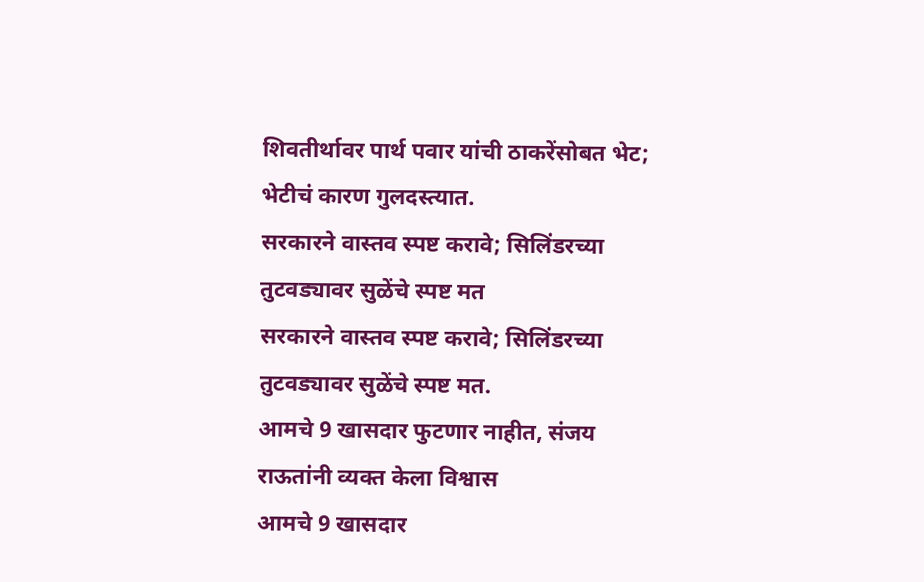शिवतीर्थावर पार्थ पवार यांची ठाकरेंसोबत भेट; भेटीचं कारण गुलदस्त्यात.
सरकारने वास्तव स्पष्ट करावे; सिलिंडरच्या तुटवड्यावर सुळेंचे स्पष्ट मत
सरकारने वास्तव स्पष्ट करावे; सिलिंडरच्या तुटवड्यावर सुळेंचे स्पष्ट मत.
आमचे 9 खासदार फुटणार नाहीत, संजय राऊतांनी व्यक्त केला विश्वास
आमचे 9 खासदार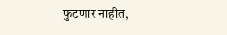फुटणार नाहीत,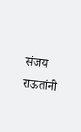संजय राऊतांनी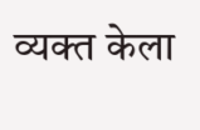व्यक्त केला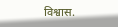विश्वास.